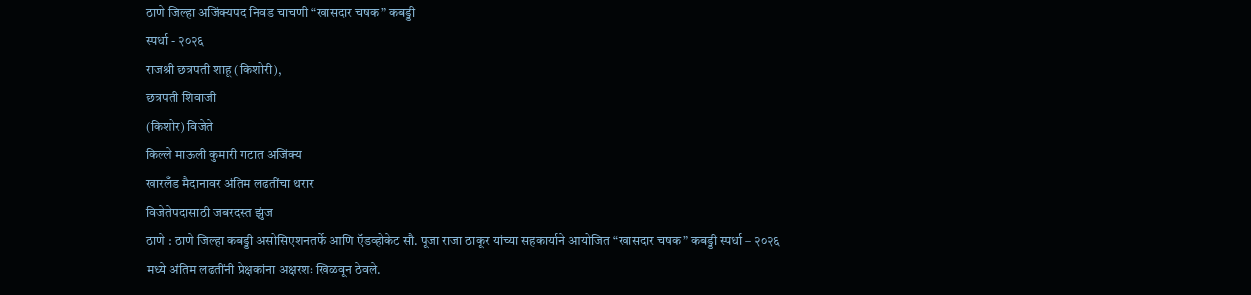ठाणे जिल्हा अजिंक्यपद निवड चाचणी “खासदार चषक” कबड्डी
स्पर्धा - २०२६
राजश्री छत्रपती शाहू (किशोरी),
छत्रपती शिवाजी
(किशोर) विजेते
किल्ले माऊली कुमारी गटात अजिंक्य
खारलँड मैदानावर अंतिम लढतींचा थरार
विजेतेपदासाठी जबरदस्त झुंज
ठाणे : ठाणे जिल्हा कबड्डी असोसिएशनतर्फे आणि ऍडव्होकेट सौ. पूजा राजा ठाकूर यांच्या सहकार्याने आयोजित “खासदार चषक” कबड्डी स्पर्धा – २०२६
मध्ये अंतिम लढतींनी प्रेक्षकांना अक्षरशः खिळवून ठेवले.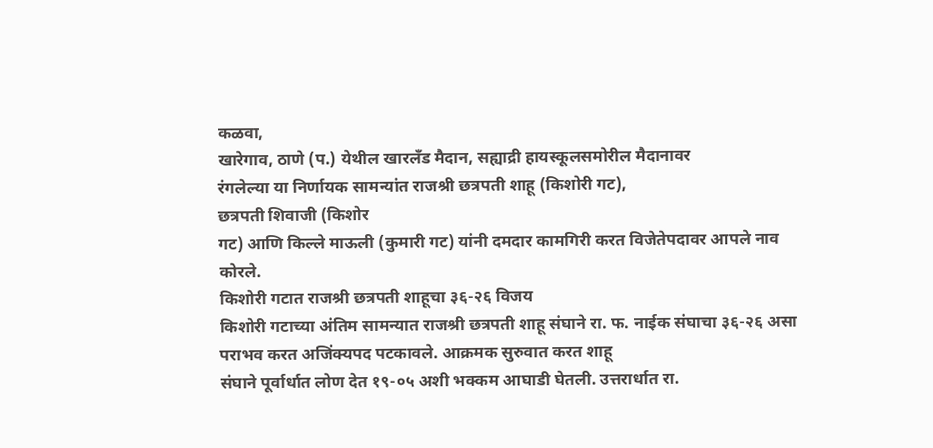कळवा,
खारेगाव, ठाणे (प.) येथील खारलँड मैदान, सह्याद्री हायस्कूलसमोरील मैदानावर
रंगलेल्या या निर्णायक सामन्यांत राजश्री छत्रपती शाहू (किशोरी गट),
छत्रपती शिवाजी (किशोर
गट) आणि किल्ले माऊली (कुमारी गट) यांनी दमदार कामगिरी करत विजेतेपदावर आपले नाव कोरले.
किशोरी गटात राजश्री छत्रपती शाहूचा ३६-२६ विजय
किशोरी गटाच्या अंतिम सामन्यात राजश्री छत्रपती शाहू संघाने रा. फ. नाईक संघाचा ३६-२६ असा पराभव करत अजिंक्यपद पटकावले. आक्रमक सुरुवात करत शाहू
संघाने पूर्वार्धात लोण देत १९-०५ अशी भक्कम आघाडी घेतली. उत्तरार्धात रा.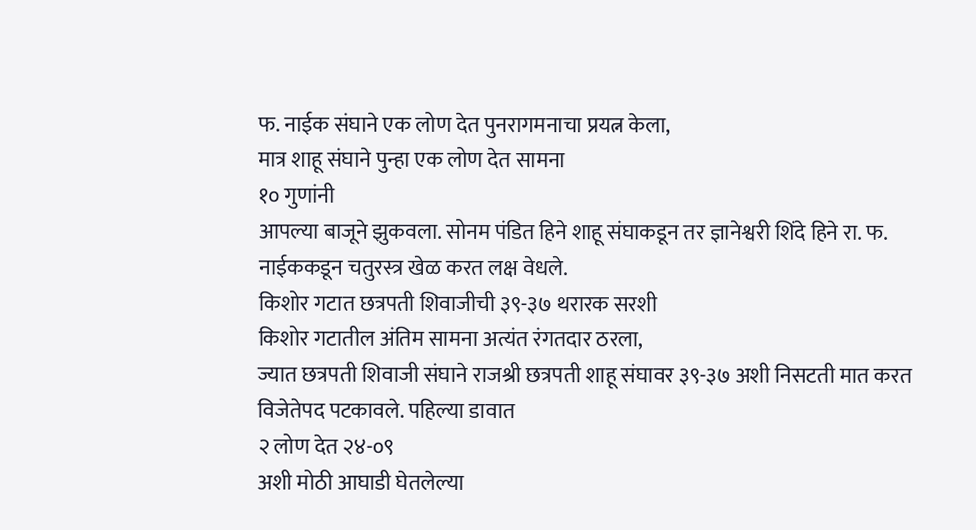फ. नाईक संघाने एक लोण देत पुनरागमनाचा प्रयत्न केला,
मात्र शाहू संघाने पुन्हा एक लोण देत सामना
१० गुणांनी
आपल्या बाजूने झुकवला. सोनम पंडित हिने शाहू संघाकडून तर ज्ञानेश्वरी शिंदे हिने रा. फ. नाईककडून चतुरस्त्र खेळ करत लक्ष वेधले.
किशोर गटात छत्रपती शिवाजीची ३९-३७ थरारक सरशी
किशोर गटातील अंतिम सामना अत्यंत रंगतदार ठरला,
ज्यात छत्रपती शिवाजी संघाने राजश्री छत्रपती शाहू संघावर ३९-३७ अशी निसटती मात करत विजेतेपद पटकावले. पहिल्या डावात
२ लोण देत २४-०९
अशी मोठी आघाडी घेतलेल्या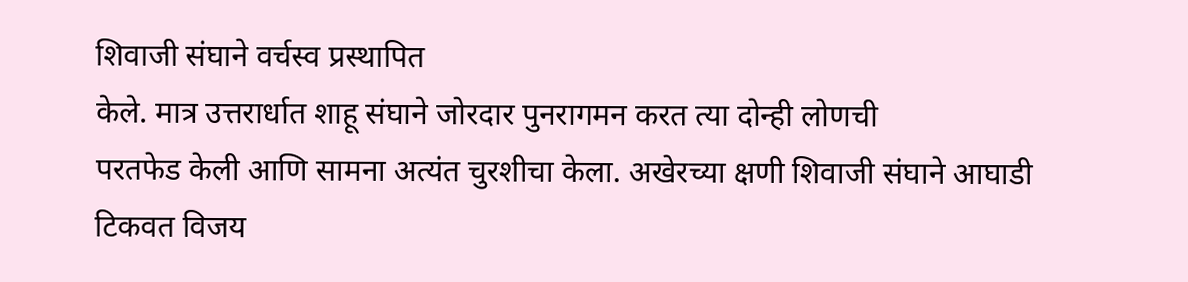शिवाजी संघाने वर्चस्व प्रस्थापित
केले. मात्र उत्तरार्धात शाहू संघाने जोरदार पुनरागमन करत त्या दोन्ही लोणची
परतफेड केली आणि सामना अत्यंत चुरशीचा केला. अखेरच्या क्षणी शिवाजी संघाने आघाडी
टिकवत विजय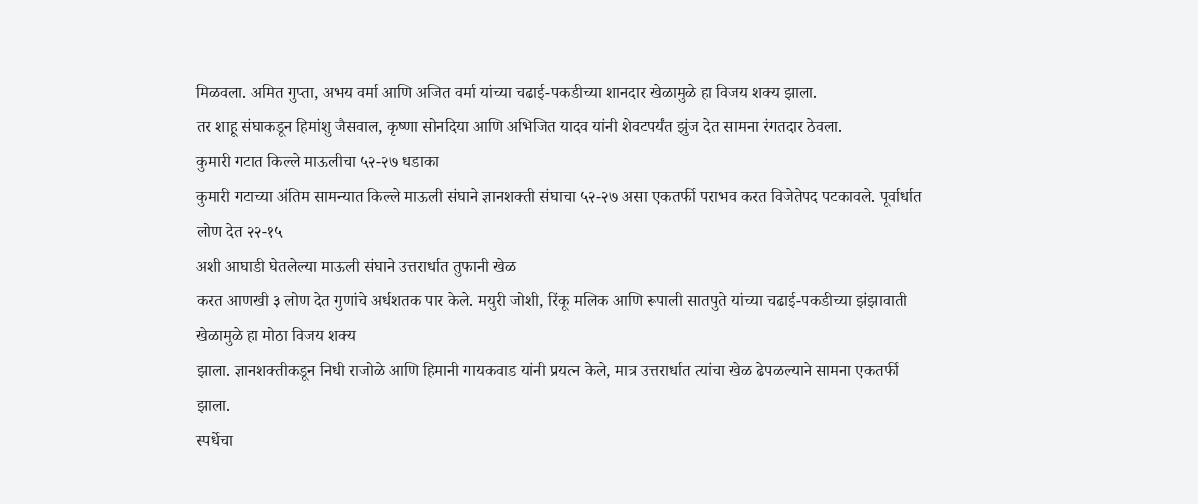मिळवला. अमित गुप्ता, अभय वर्मा आणि अजित वर्मा यांच्या चढाई-पकडीच्या शानदार खेळामुळे हा विजय शक्य झाला.
तर शाहू संघाकडून हिमांशु जैसवाल, कृष्णा सोनदिया आणि अभिजित यादव यांनी शेवटपर्यंत झुंज देत सामना रंगतदार ठेवला.
कुमारी गटात किल्ले माऊलीचा ५२-२७ धडाका
कुमारी गटाच्या अंतिम सामन्यात किल्ले माऊली संघाने ज्ञानशक्ती संघाचा ५२-२७ असा एकतर्फी पराभव करत विजेतेपद पटकावले. पूर्वार्धात
लोण देत २२-१५
अशी आघाडी घेतलेल्या माऊली संघाने उत्तरार्धात तुफानी खेळ
करत आणखी ३ लोण देत गुणांचे अर्धशतक पार केले. मयुरी जोशी, रिंकू मलिक आणि रूपाली सातपुते यांच्या चढाई-पकडीच्या झंझावाती खेळामुळे हा मोठा विजय शक्य
झाला. ज्ञानशक्तीकडून निधी राजोळे आणि हिमानी गायकवाड यांनी प्रयत्न केले, मात्र उत्तरार्धात त्यांचा खेळ ढेपळल्याने सामना एकतर्फी
झाला.
स्पर्धेचा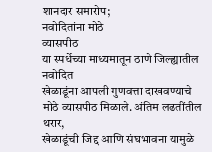शानदार समारोप;
नवोदितांना मोठे
व्यासपीठ
या स्पर्धेच्या माध्यमातून ठाणे जिल्ह्यातील नवोदित
खेळाडूंना आपली गुणवत्ता दाखवण्याचे मोठे व्यासपीठ मिळाले. अंतिम लढतींतील थरार,
खेळाडूंची जिद्द आणि संघभावना यामुळे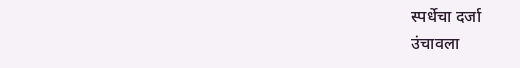स्पर्धेचा दर्जा
उंचावला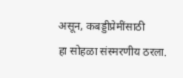असून, कबड्डीप्रेमींसाठी
हा सोहळा संस्मरणीय ठरला.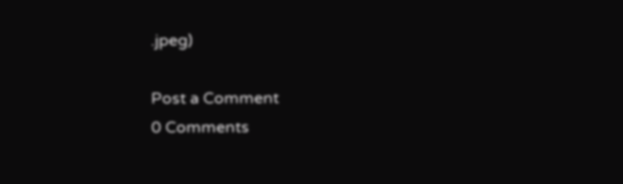.jpeg)

Post a Comment
0 Comments